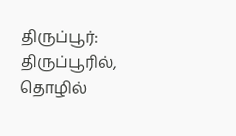திருப்பூர்: திருப்பூரில், தொழில்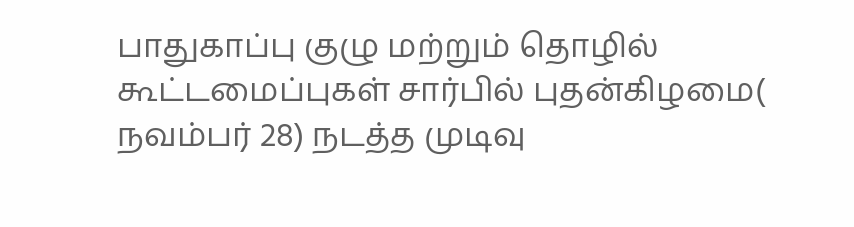பாதுகாப்பு குழு மற்றும் தொழில் கூட்டமைப்புகள் சார்பில் புதன்கிழமை( நவம்பர் 28) நடத்த முடிவு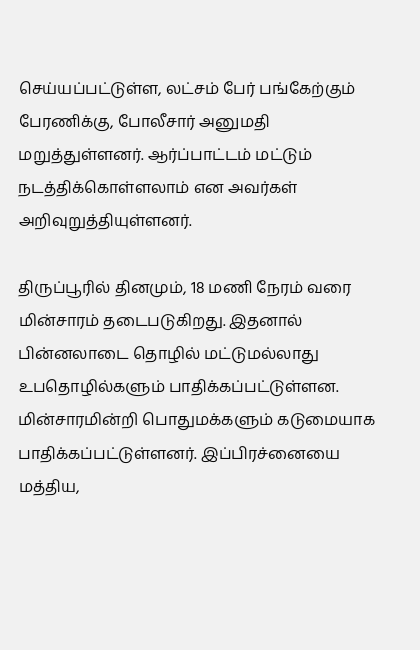செய்யப்பட்டுள்ள, லட்சம் பேர் பங்கேற்கும் பேரணிக்கு, போலீசார் அனுமதி மறுத்துள்ளனர். ஆர்ப்பாட்டம் மட்டும் நடத்திக்கொள்ளலாம் என அவர்கள் அறிவுறுத்தியுள்ளனர்.

திருப்பூரில் தினமும், 18 மணி நேரம் வரை மின்சாரம் தடைபடுகிறது. இதனால் பின்னலாடை தொழில் மட்டுமல்லாது உபதொழில்களும் பாதிக்கப்பட்டுள்ளன. மின்சாரமின்றி பொதுமக்களும் கடுமையாக பாதிக்கப்பட்டுள்ளனர். இப்பிரச்னையை மத்திய,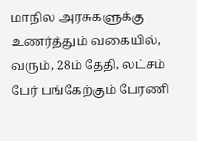மாநில அரசுகளுக்கு உணர்த்தும் வகையில், வரும், 28ம் தேதி, லட்சம் பேர் பங்கேற்கும் பேரணி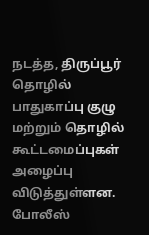நடத்த, திருப்பூர் தொழில் பாதுகாப்பு குழு மற்றும் தொழில் கூட்டமைப்புகள் அழைப்பு விடுத்துள்ளன.
போலீஸ்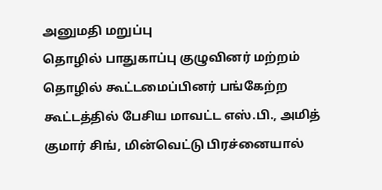அனுமதி மறுப்பு
தொழில் பாதுகாப்பு குழுவினர் மற்றம் தொழில் கூட்டமைப்பினர் பங்கேற்ற கூட்டத்தில் பேசிய மாவட்ட எஸ்.பி., அமித் குமார் சிங், மின்வெட்டு பிரச்னையால்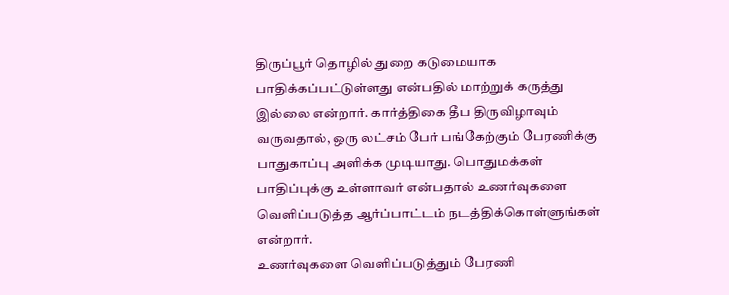திருப்பூர் தொழில் துறை கடுமையாக பாதிக்கப்பட்டுள்ளது என்பதில் மாற்றுக் கருத்து இல்லை என்றார். கார்த்திகை தீப திருவிழாவும் வருவதால், ஒரு லட்சம் பேர் பங்கேற்கும் பேரணிக்கு பாதுகாப்பு அளிக்க முடியாது. பொதுமக்கள் பாதிப்புக்கு உள்ளாவர் என்பதால் உணர்வுகளை வெளிப்படுத்த ஆர்ப்பாட்டம் நடத்திக்கொள்ளுங்கள் என்றார்.
உணர்வுகளை வெளிப்படுத்தும் பேரணி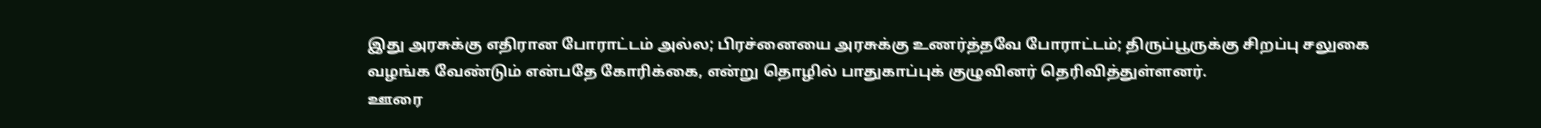இது அரசுக்கு எதிரான போராட்டம் அல்ல; பிரச்னையை அரசுக்கு உணர்த்தவே போராட்டம்; திருப்பூருக்கு சிறப்பு சலுகை வழங்க வேண்டும் என்பதே கோரிக்கை, என்று தொழில் பாதுகாப்புக் குழுவினர் தெரிவித்துள்ளனர்.
ஊரை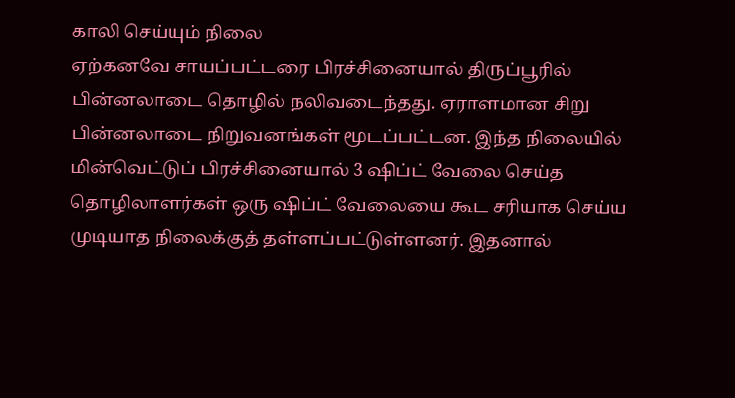காலி செய்யும் நிலை
ஏற்கனவே சாயப்பட்டரை பிரச்சினையால் திருப்பூரில் பின்னலாடை தொழில் நலிவடைந்தது. ஏராளமான சிறு பின்னலாடை நிறுவனங்கள் மூடப்பட்டன. இந்த நிலையில் மின்வெட்டுப் பிரச்சினையால் 3 ஷிப்ட் வேலை செய்த தொழிலாளர்கள் ஒரு ஷிப்ட் வேலையை கூட சரியாக செய்ய முடியாத நிலைக்குத் தள்ளப்பட்டுள்ளனர். இதனால்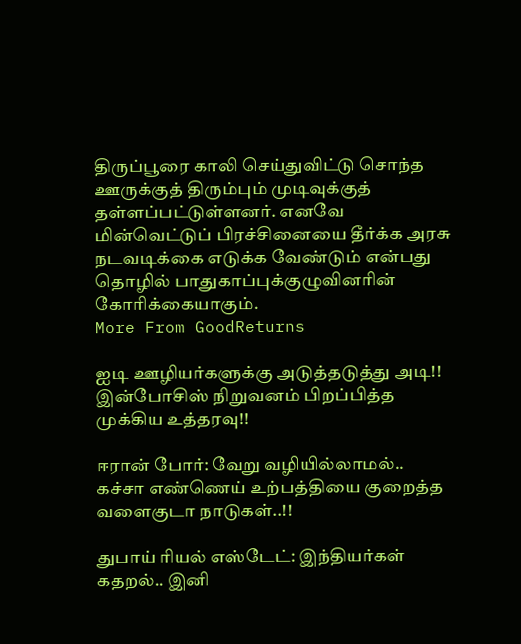திருப்பூரை காலி செய்துவிட்டு சொந்த ஊருக்குத் திரும்பும் முடிவுக்குத் தள்ளப்பட்டுள்ளனர். எனவே மின்வெட்டுப் பிரச்சினையை தீர்க்க அரசு நடவடிக்கை எடுக்க வேண்டும் என்பது தொழில் பாதுகாப்புக்குழுவினரின் கோரிக்கையாகும்.
More From GoodReturns

ஐடி ஊழியர்களுக்கு அடுத்தடுத்து அடி!! இன்போசிஸ் நிறுவனம் பிறப்பித்த முக்கிய உத்தரவு!!

ஈரான் போர்: வேறு வழியில்லாமல்.. கச்சா எண்ணெய் உற்பத்தியை குறைத்த வளைகுடா நாடுகள்..!!

துபாய் ரியல் எஸ்டேட்: இந்தியர்கள் கதறல்.. இனி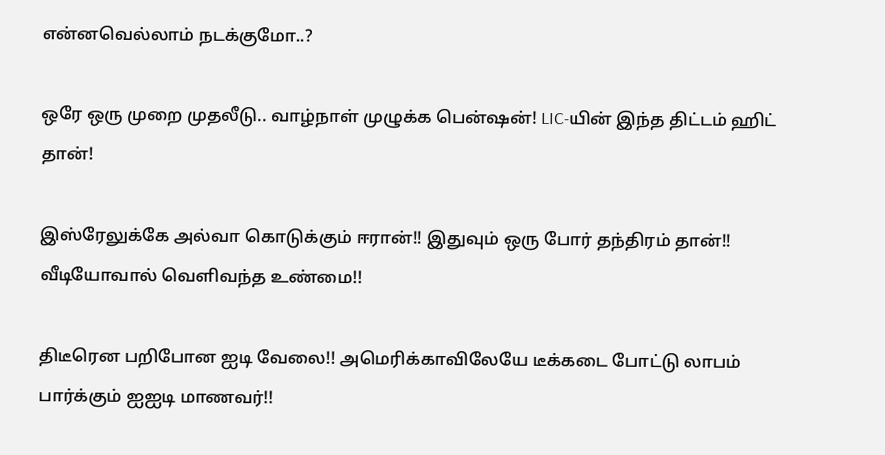என்னவெல்லாம் நடக்குமோ..?

ஒரே ஒரு முறை முதலீடு.. வாழ்நாள் முழுக்க பென்ஷன்! LIC-யின் இந்த திட்டம் ஹிட் தான்!

இஸ்ரேலுக்கே அல்வா கொடுக்கும் ஈரான்!! இதுவும் ஒரு போர் தந்திரம் தான்!! வீடியோவால் வெளிவந்த உண்மை!!

திடீரென பறிபோன ஐடி வேலை!! அமெரிக்காவிலேயே டீக்கடை போட்டு லாபம் பார்க்கும் ஐஐடி மாணவர்!!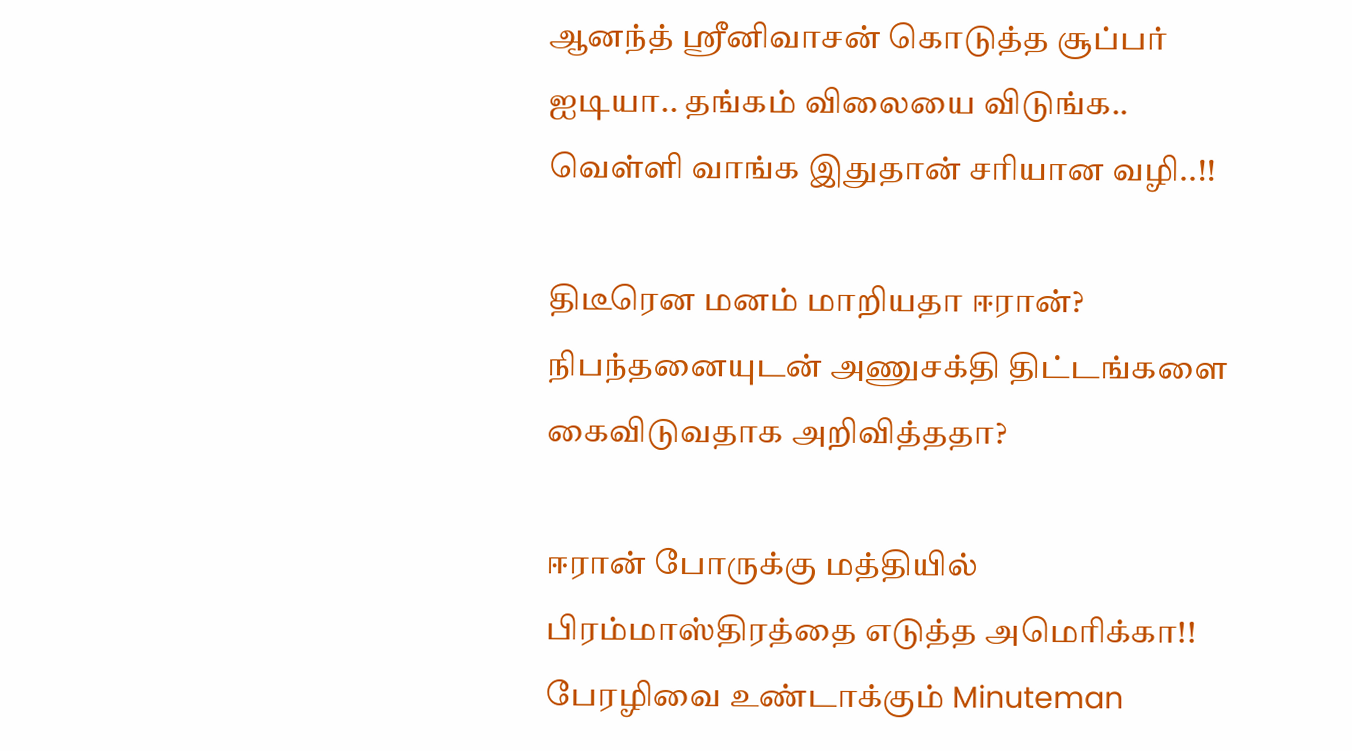ஆனந்த் ஸ்ரீனிவாசன் கொடுத்த சூப்பர் ஐடியா.. தங்கம் விலையை விடுங்க.. வெள்ளி வாங்க இதுதான் சரியான வழி..!!

திடீரென மனம் மாறியதா ஈரான்? நிபந்தனையுடன் அணுசக்தி திட்டங்களை கைவிடுவதாக அறிவித்ததா?

ஈரான் போருக்கு மத்தியில் பிரம்மாஸ்திரத்தை எடுத்த அமெரிக்கா!! பேரழிவை உண்டாக்கும் Minuteman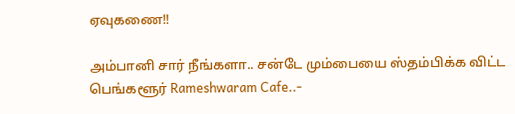ஏவுகணை!!

அம்பானி சார் நீங்களா.. சன்டே மும்பையை ஸ்தம்பிக்க விட்ட பெங்களூர் Rameshwaram Cafe..-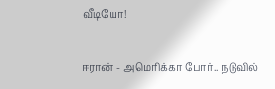வீடியோ!

ஈரான் - அமெரிக்கா போர்.. நடுவில்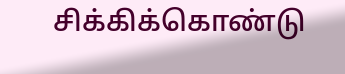சிக்கிக்கொண்டு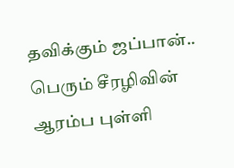தவிக்கும் ஜப்பான்.. பெரும் சீரழிவின் ஆரம்ப புள்ளி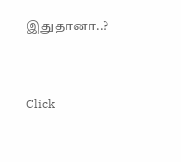இதுதானா..?



Click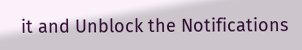it and Unblock the Notifications